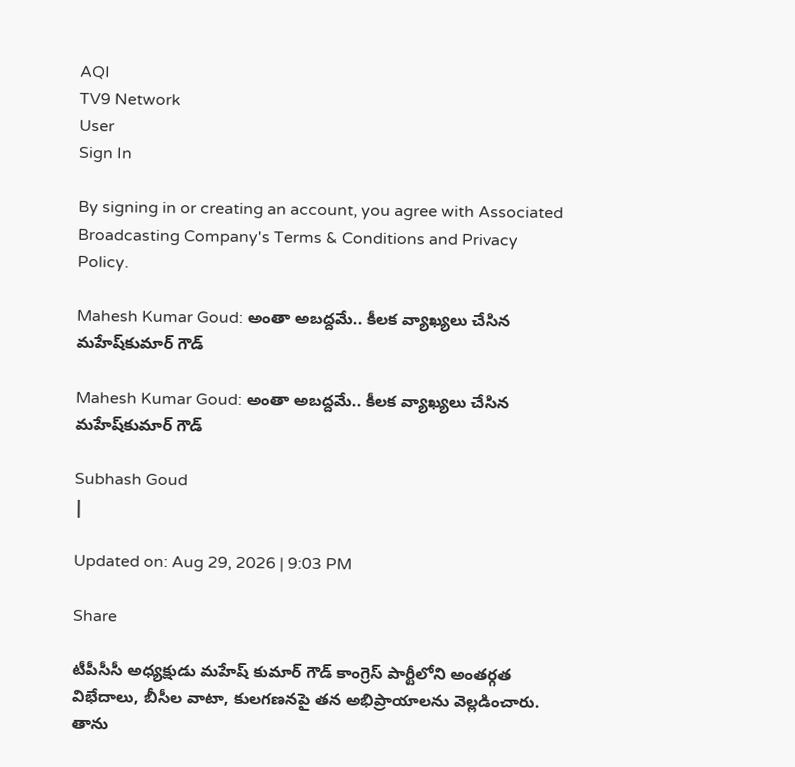AQI
TV9 Network
User
Sign In

By signing in or creating an account, you agree with Associated Broadcasting Company's Terms & Conditions and Privacy Policy.

Mahesh Kumar Goud: అంతా అబద్దమే.. కీలక వ్యాఖ్యలు చేసిన మహేష్‌కుమార్ గౌడ్‌

Mahesh Kumar Goud: అంతా అబద్దమే.. కీలక వ్యాఖ్యలు చేసిన మహేష్‌కుమార్ గౌడ్‌

Subhash Goud
|

Updated on: Aug 29, 2026 | 9:03 PM

Share

టీపీసీసీ అధ్యక్షుడు మహేష్ కుమార్ గౌడ్ కాంగ్రెస్ పార్టీలోని అంతర్గత విభేదాలు, బీసీల వాటా, కులగణనపై తన అభిప్రాయాలను వెల్లడించారు. తాను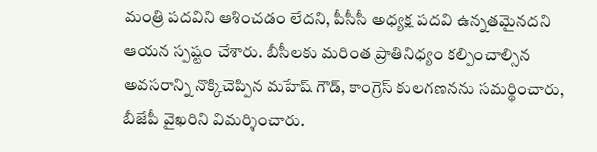మంత్రి పదవిని ఆశించడం లేదని, పీసీసీ అధ్యక్ష పదవి ఉన్నతమైనదని ఆయన స్పష్టం చేశారు. బీసీలకు మరింత ప్రాతినిధ్యం కల్పించాల్సిన అవసరాన్ని నొక్కిచెప్పిన మహేష్ గౌడ్, కాంగ్రెస్ కులగణనను సమర్థించారు, బీజేపీ వైఖరిని విమర్శించారు.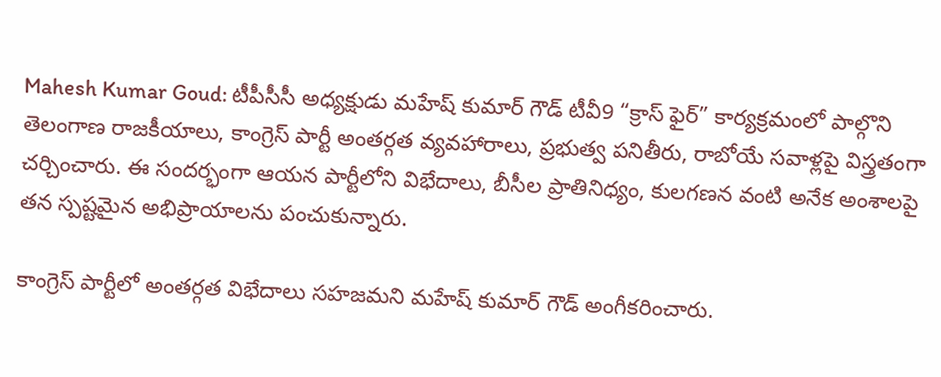Mahesh Kumar Goud: టీపీసీసీ అధ్యక్షుడు మహేష్ కుమార్ గౌడ్ టీవీ9 “క్రాస్ ఫైర్” కార్యక్రమంలో పాల్గొని తెలంగాణ రాజకీయాలు, కాంగ్రెస్ పార్టీ అంతర్గత వ్యవహారాలు, ప్రభుత్వ పనితీరు, రాబోయే సవాళ్లపై విస్త్రతంగా చర్చించారు. ఈ సందర్భంగా ఆయన పార్టీలోని విభేదాలు, బీసీల ప్రాతినిధ్యం, కులగణన వంటి అనేక అంశాలపై తన స్పష్టమైన అభిప్రాయాలను పంచుకున్నారు.

కాంగ్రెస్ పార్టీలో అంతర్గత విభేదాలు సహజమని మహేష్ కుమార్ గౌడ్ అంగీకరించారు.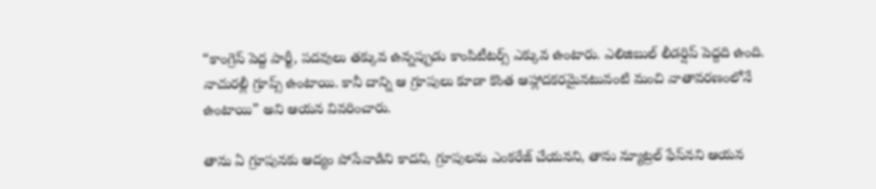“కాంగ్రెస్ పెద్ద పార్టీ, పదవులు తక్కువ ఉన్నప్పుడు కాంపిటీటర్స్ ఎక్కువ ఉంటారు. ఎలిజిబుల్ లీడర్షిప్ పెద్దది ఉంది. నాచురల్లీ గ్రూప్స్ ఉంటాయి. కానీ దాన్ని ఆ గ్రూపులు కూడా కొంత ఆహ్లాదకరమైనటువంటి మంచి వాతావరణంలోనే ఉంటాయి” అని ఆయన వివరించారు.

తాను ఏ గ్రూపునకు ఆద్యం పోసేవాడిని కాదని, గ్రూపులను ఎంకరేజ్ చేయనని, తాను న్యూట్రల్ ఫేస్‌నని ఆయన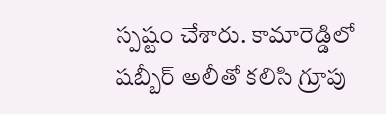స్పష్టం చేశారు. కామారెడ్డిలో షబ్బీర్ అలీతో కలిసి గ్రూపు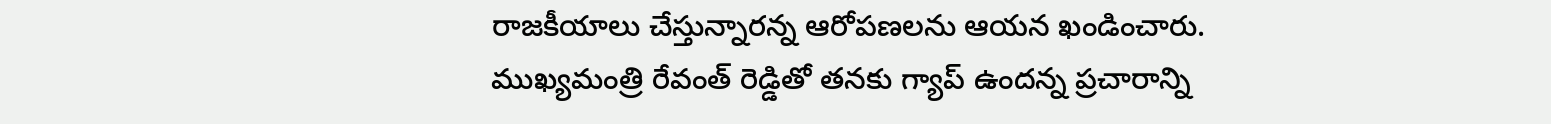రాజకీయాలు చేస్తున్నారన్న ఆరోపణలను ఆయన ఖండించారు. ముఖ్యమంత్రి రేవంత్ రెడ్డితో తనకు గ్యాప్ ఉందన్న ప్రచారాన్ని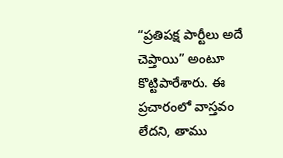“ప్రతిపక్ష పార్టీలు అదే చెప్తాయి” అంటూ కొట్టిపారేశారు. ఈ ప్రచారంలో వాస్తవం లేదని, తాము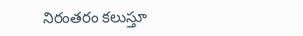నిరంతరం కలుస్తూ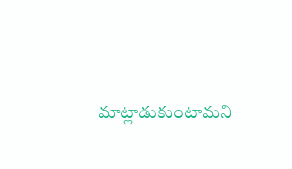మాట్లాడుకుంటామని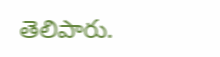తెలిపారు.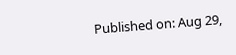Published on: Aug 29,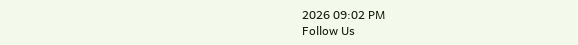2026 09:02 PM
Follow Us